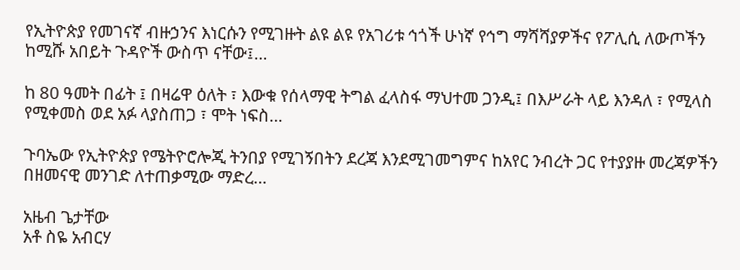የኢትዮጵያ የመገናኛ ብዙኃንና እነርሱን የሚገዙት ልዩ ልዩ የአገሪቱ ኅጎች ሁነኛ የኅግ ማሻሻያዎችና የፖሊሲ ለውጦችን ከሚሹ አበይት ጉዳዮች ውስጥ ናቸው፤…

ከ 80 ዓመት በፊት ፤ በዛሬዋ ዕለት ፣ እውቁ የሰላማዊ ትግል ፈላስፋ ማህተመ ጋንዲ፤ በእሥራት ላይ እንዳለ ፣ የሚላስ የሚቀመስ ወደ አፉ ላያስጠጋ ፣ ሞት ነፍስ…

ጉባኤው የኢትዮጵያ የሜትዮሮሎጂ ትንበያ የሚገኝበትን ደረጃ እንደሚገመግምና ከአየር ንብረት ጋር የተያያዙ መረጃዎችን በዘመናዊ መንገድ ለተጠቃሚው ማድረ…

አዜብ ጌታቸው
አቶ ስዬ አብርሃ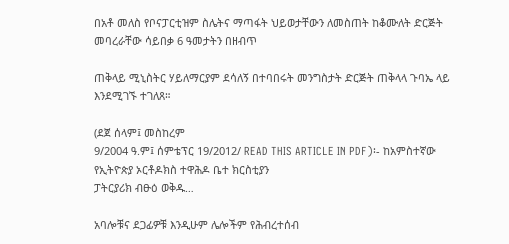በአቶ መለስ የቦናፓርቲዝም ስሌትና ማጣፋት ህይወታቸውን ለመስጠት ከቆሙለት ድርጅት መባረራቸው ሳይበቃ 6 ዓመታትን በዘብጥ

ጠቅላይ ሚኒስትር ሃይለማርያም ደሳለኝ በተባበሩት መንግስታት ድርጅት ጠቅላላ ጉባኤ ላይ እንደሚገኙ ተገለጸ።

(ደጀ ሰላም፤ መስከረም
9/2004 ዓ.ም፤ ሰምቴፕር 19/2012/ READ THIS ARTICLE IN PDF)፡- ከአምስተኛው የኢትዮጵያ ኦርቶዶክስ ተዋሕዶ ቤተ ክርስቲያን
ፓትርያሪክ ብፁዕ ወቅዱ…

አባሎቹና ደጋፊዎቹ እንዲሁም ሌሎችም የሕብረተሰብ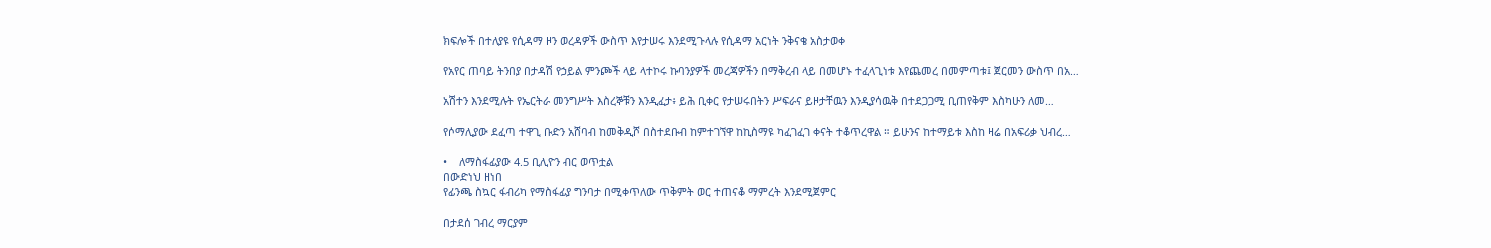ክፍሎች በተለያዩ የሲዳማ ዞን ወረዳዎች ውስጥ እየታሠሩ እንደሚጉላሉ የሲዳማ አርነት ንቅናቄ አስታወቀ

የአየር ጠባይ ትንበያ በታዳሽ የኃይል ምንጮች ላይ ላተኮሩ ኩባንያዎች መረጃዎችን በማቅረብ ላይ በመሆኑ ተፈላጊነቱ እየጨመረ በመምጣቱ፤ ጀርመን ውስጥ በአ…

አሽተን እንደሚሉት የኤርትራ መንግሥት እስረኞቹን እንዲፈታ፥ ይሕ ቢቀር የታሠሩበትን ሥፍራና ይዞታቸዉን እንዲያሳዉቅ በተደጋጋሚ ቢጠየቅም እስካሁን ለመ…

የሶማሊያው ደፈጣ ተዋጊ ቡድን አሸባብ ከመቅዲሾ በስተደቡብ ከምተገኘዋ ከኪስማዩ ካፈገፈገ ቀናት ተቆጥረዋል ። ይሁንና ከተማይቱ እስከ ዛሬ በአፍሪቃ ህብረ…

•    ለማስፋፊያው 4.5 ቢሊዮን ብር ወጥቷል
በውድነህ ዘነበ
የፊንጫ ስኳር ፋብሪካ የማስፋፊያ ግንባታ በሚቀጥለው ጥቅምት ወር ተጠናቆ ማምረት እንደሚጀምር

በታደሰ ገብረ ማርያም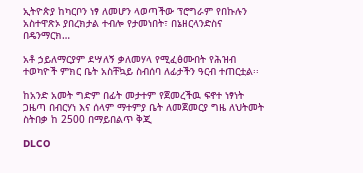ኢትዮጵያ ከካርቦን ነፃ ለመሆን ላወጣችው ፕሮግራም የበኩሉን አስተዋጽኦ ያበረክታል ተብሎ የታመነበት፣ በኔዘርላንድስና በዴንማርክ…

አቶ ኃይለማርያም ደሣለኝ ቃለመሃላ የሚፈፅሙበት የሕዝብ ተወካዮች ምክር ቤት አስቸኳይ ስብሰባ ለፊታችን ዓርብ ተጠርቷል፡፡

ከአንድ አመት ግድም በፊት መታተም የጀመረችዉ ፍኖተ ነፃነት ጋዜጣ በብርሃነ እና ሰላም ማተምያ ቤት ለመጀመርያ ግዜ ለህትመት ስትበቃ ከ 2500 በማይበልጥ ቅጂ

DLCO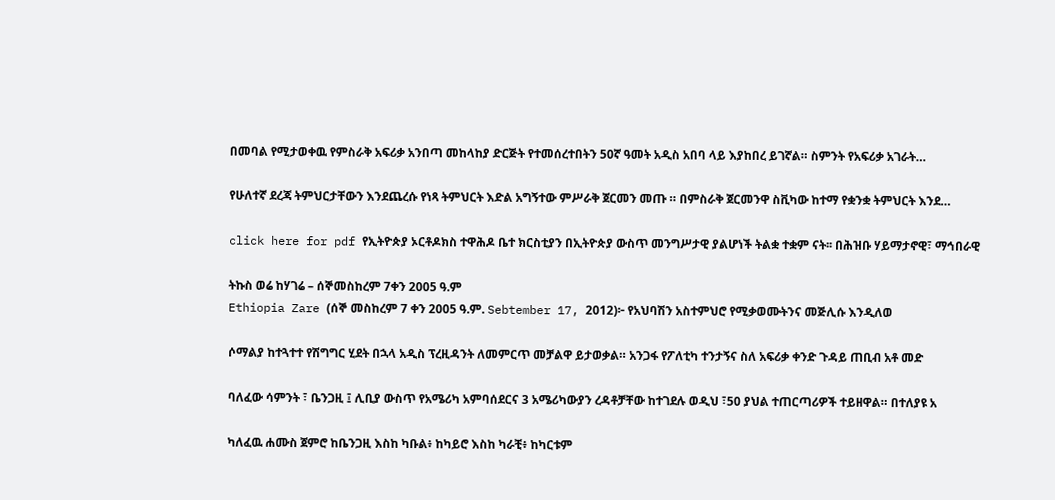በመባል የሚታወቀዉ የምስራቅ አፍሪቃ አንበጣ መከላከያ ድርጅት የተመሰረተበትን 50ኛ ዓመት አዲስ አበባ ላይ እያከበረ ይገኛል። ስምንት የአፍሪቃ አገራት…

የሁለተኛ ደረጃ ትምህርታቸውን እንደጨረሱ የነጻ ትምህርት እድል አግኝተው ምሥራቅ ጀርመን መጡ ። በምስራቅ ጀርመንዋ ስቪካው ከተማ የቋንቋ ትምህርት እንደ…

click here for pdf የኢትዮጵያ ኦርቶዶክስ ተዋሕዶ ቤተ ክርስቲያን በኢትዮጵያ ውስጥ መንግሥታዊ ያልሆነች ትልቋ ተቋም ናት፡፡ በሕዝቡ ሃይማታኖዊ፣ ማኅበራዊ

ትኩስ ወሬ ከሃገሬ – ሰኞመስከረም 7ቀን 2005 ዓ.ም
Ethiopia Zare (ሰኞ መስከረም 7 ቀን 2005 ዓ.ም. Sebtember 17, 2012)፦ የአህባሽን አስተምህሮ የሚቃወሙትንና መጅሊሱ እንዲለወ

ሶማልያ ከተጓተተ የሽግግር ሂደት በኋላ አዲስ ፕረዚዳንት ለመምርጥ መቻልዋ ይታወቃል። አንጋፋ የፖለቲካ ተንታኝና ስለ አፍሪቃ ቀንድ ጉዳይ ጠቢብ አቶ መድ

ባለፈው ሳምንት ፣ ቤንጋዚ ፤ ሊቢያ ውስጥ የአሜሪካ አምባሰደርና 3 አሜሪካውያን ረዳቶቻቸው ከተገደሉ ወዲህ ፣50 ያህል ተጠርጣሪዎች ተይዘዋል። በተለያዩ አ

ካለፈዉ ሐሙስ ጀምሮ ከቤንጋዚ እስከ ካቡል፥ ከካይሮ እስከ ካራቺ፥ ከካርቱም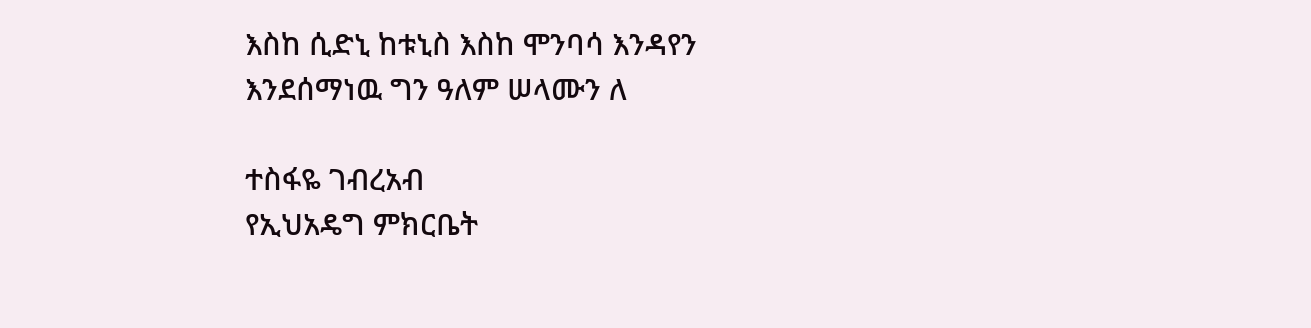እስከ ሲድኒ ከቱኒስ እስከ ሞንባሳ እንዳየን እንደሰማነዉ ግን ዓለም ሠላሙን ለ

ተስፋዬ ገብረአብ
የኢህአዴግ ምክርቤት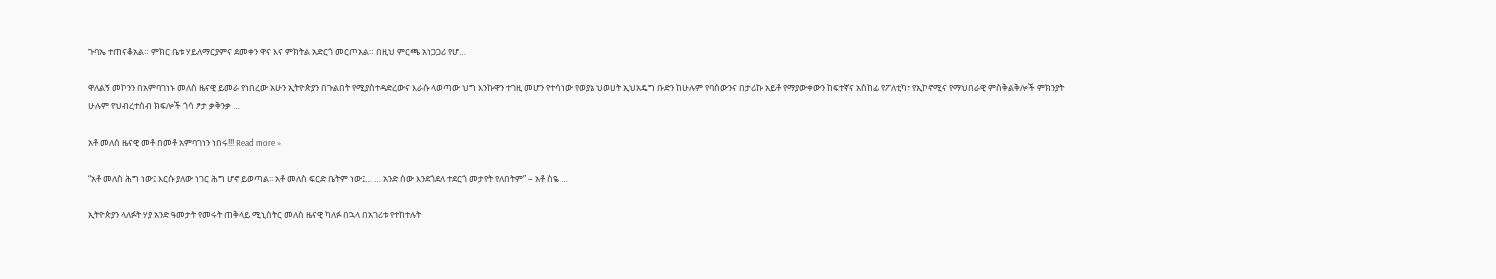ጉባኤ ተጠናቆአል። ምክር ቤቱ ሃይለማርያምና ደመቀን ዋና እና ምክትል አድርጎ መርጦአል። በዚህ ምርጫ አነጋጋሪ የሆ…

ዋለልኝ መኮንን በአምባገነኑ መለስ ዜናዊ ይመራ የነበረው አሁን ኢትዮጵያን በጉልበት የሚያስተዳድረውና እራሱ ላወጣው ህግ እንኩዋን ተገዚ መሆን የተሳነው የወያኔ ህወሀት ኢህአዴግ ቡድን ከሁሉም የባሰውንና በታሪኩ አይቶ የማያውቀውን ከፍተኛና አስከፊ የፖለቲካ፣ የኢኮኖሚና የማህበራዊ ምስቅልቅሎች ምክንያት ሁሉም የህብረተሰብ ክፍሎች ጎሳ ፆታ ቃቅንቃ …

አቶ መለሰ ዜናዊ መቶ በመቶ አምባገነን ነበሩ!!! Read more »

“አቶ መለስ ሕግ ነው፤ እርሱ ያለው ነገር ሕግ ሆኖ ይወጣል፡፡ አቶ መለስ ፍርድ ቤትም ነው፤… … አንድ ሰው እንደጎደለ ተደርጎ መታየት የለበትም” – አቶ ስዬ …

ኢትዮጵያን ላለፉት ሃያ አንድ ዓመታት የመሩት ጠቅላይ ሚኒስትር መለስ ዜናዊ ካለፉ በኋላ በአገሪቱ የተከተሉት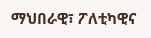ማህበራዊ፣ ፖለቲካዊና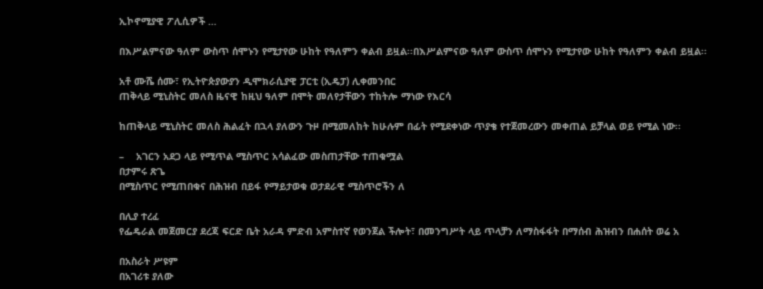ኢኮኖሚያዊ ፖሊሲዎች …

በእሥልምናው ዓለም ውስጥ ሰሞኑን የሚታየው ሁከት የዓለምን ቀልብ ይዟል፡፡በእሥልምናው ዓለም ውስጥ ሰሞኑን የሚታየው ሁከት የዓለምን ቀልብ ይዟል፡፡

አቶ ሙሼ ሰሙ፣ የኢትዮጵያውያን ዲሞክራሲያዊ ፓርቲ (ኢዴፓ) ሊቀመንበር
ጠቅላይ ሚኒስትር መለስ ዜናዊ ከዚህ ዓለም በሞት መለየታቸውን ተከትሎ ማነው የእርሳ

ከጠቅላይ ሚኒስትር መለስ ሕልፈት በኋላ ያለውን ጉዞ በሚመለከት ከሁሉም በፊት የሚደቀነው ጥያቄ የተጀመረውን መቀጠል ይቻላል ወይ የሚል ነው፡፡

–    አገርን አደጋ ላይ የሚጥል ሚስጥር አሳልፈው መስጠታቸው ተጠቁሟል
በታምሩ ጽጌ
በሚስጥር የሚጠበቁና በሕዝብ በይፋ የማይታወቁ ወታደራዊ ሚስጥሮችን ለ

በሊያ ተረፈ
የፌዴራል መጀመርያ ደረጃ ፍርድ ቤት አራዳ ምድብ አምስተኛ የወንጀል ችሎት፣ በመንግሥት ላይ ጥላቻን ለማስፋፋት በማሰብ ሕዝብን በሐሰት ወሬ አ

በአስራት ሥዩም
በአገሪቱ ያለው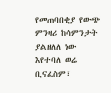የመጠባበቂያ የውጭ ምንዛሪ ከሳምንታት ያልዘለለ ነው እየተባለ ወሬ ቢናፈስም፣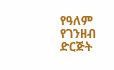የዓለም የገንዘብ ድርጅት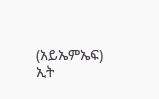(አይኤምኤፍ) ኢት